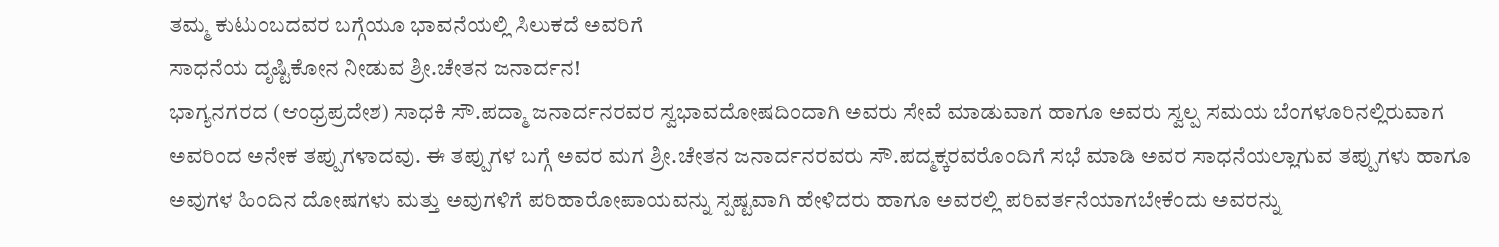ತಮ್ಮ ಕುಟುಂಬದವರ ಬಗ್ಗೆಯೂ ಭಾವನೆಯಲ್ಲಿ ಸಿಲುಕದೆ ಅವರಿಗೆ
ಸಾಧನೆಯ ದೃಷ್ಟಿಕೋನ ನೀಡುವ ಶ್ರೀ.ಚೇತನ ಜನಾರ್ದನ!
ಭಾಗ್ಯನಗರದ (ಆಂಧ್ರಪ್ರದೇಶ) ಸಾಧಕಿ ಸೌ.ಪದ್ಮಾ ಜನಾರ್ದನರವರ ಸ್ವಭಾವದೋಷದಿಂದಾಗಿ ಅವರು ಸೇವೆ ಮಾಡುವಾಗ ಹಾಗೂ ಅವರು ಸ್ವಲ್ಪ ಸಮಯ ಬೆಂಗಳೂರಿನಲ್ಲಿರುವಾಗ ಅವರಿಂದ ಅನೇಕ ತಪ್ಪುಗಳಾದವು. ಈ ತಪ್ಪುಗಳ ಬಗ್ಗೆ ಅವರ ಮಗ ಶ್ರೀ.ಚೇತನ ಜನಾರ್ದನರವರು ಸೌ.ಪದ್ಮಕ್ಕರವರೊಂದಿಗೆ ಸಭೆ ಮಾಡಿ ಅವರ ಸಾಧನೆಯಲ್ಲಾಗುವ ತಪ್ಪುಗಳು ಹಾಗೂ ಅವುಗಳ ಹಿಂದಿನ ದೋಷಗಳು ಮತ್ತು ಅವುಗಳಿಗೆ ಪರಿಹಾರೋಪಾಯವನ್ನು ಸ್ಪಷ್ಟವಾಗಿ ಹೇಳಿದರು ಹಾಗೂ ಅವರಲ್ಲಿ ಪರಿವರ್ತನೆಯಾಗಬೇಕೆಂದು ಅವರನ್ನು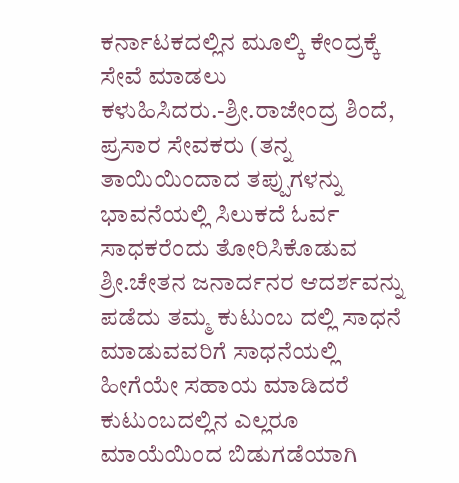ಕರ್ನಾಟಕದಲ್ಲಿನ ಮೂಲ್ಕಿ ಕೇಂದ್ರಕ್ಕೆ ಸೇವೆ ಮಾಡಲು ಕಳುಹಿಸಿದರು.-ಶ್ರೀ.ರಾಜೇಂದ್ರ ಶಿಂದೆ, ಪ್ರಸಾರ ಸೇವಕರು (ತನ್ನ ತಾಯಿಯಿಂದಾದ ತಪ್ಪುಗಳನ್ನು ಭಾವನೆಯಲ್ಲಿ ಸಿಲುಕದೆ ಓರ್ವ ಸಾಧಕರೆಂದು ತೋರಿಸಿಕೊಡುವ ಶ್ರೀ.ಚೇತನ ಜನಾರ್ದನರ ಆದರ್ಶವನ್ನು ಪಡೆದು ತಮ್ಮ ಕುಟುಂಬ ದಲ್ಲಿ ಸಾಧನೆ ಮಾಡುವವರಿಗೆ ಸಾಧನೆಯಲ್ಲಿ ಹೀಗೆಯೇ ಸಹಾಯ ಮಾಡಿದರೆ ಕುಟುಂಬದಲ್ಲಿನ ಎಲ್ಲರೂ ಮಾಯೆಯಿಂದ ಬಿಡುಗಡೆಯಾಗಿ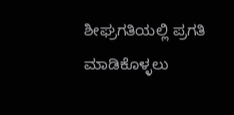ಶೀಘ್ರಗತಿಯಲ್ಲಿ ಪ್ರಗತಿ ಮಾಡಿಕೊಳ್ಳಲು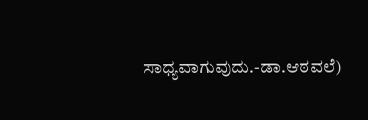ಸಾಧ್ಯವಾಗುವುದು.-ಡಾ.ಆಠವಲೆ)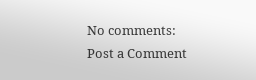No comments:
Post a Comment